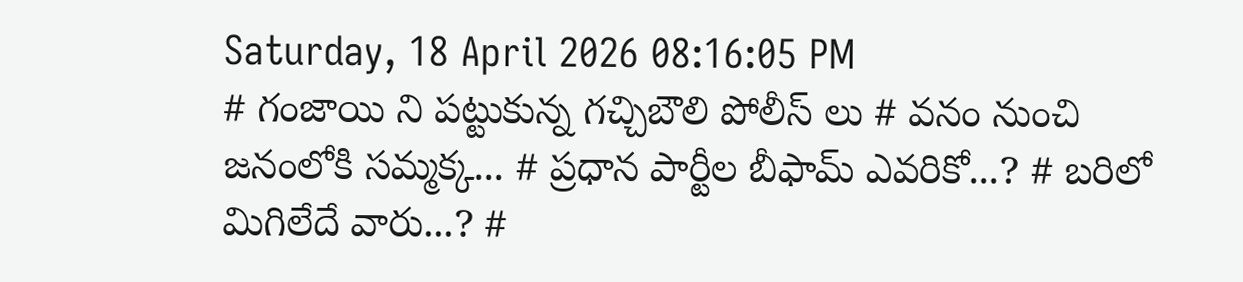Saturday, 18 April 2026 08:16:05 PM
# గంజాయి ని పట్టుకున్న గచ్చిబౌలి పోలీస్ లు # వనం నుంచి జనంలోకి సమ్మక్క... # ప్రధాన పార్టీల బీఫామ్ ఎవరికో...? # బరిలో మిగిలేదే వారు...? #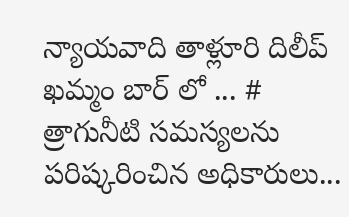న్యాయవాది తాళ్లూరి దిలీప్ ఖమ్మం బార్ లో ... # త్రాగునీటి సమస్యలను పరిష్కరించిన అధికారులు...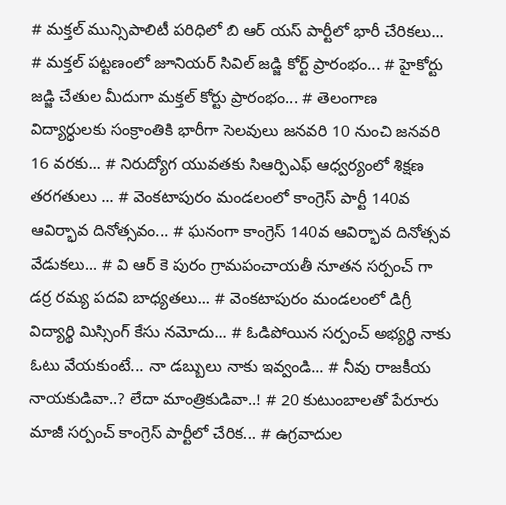# మక్తల్ మున్సిపాలిటీ పరిధిలో బి ఆర్ యస్ పార్టీలో భారీ చేరికలు... # మక్తల్ పట్టణంలో జూనియర్ సివిల్ జడ్జి కోర్ట్ ప్రారంభం... # హైకోర్టు జడ్జి చేతుల మీదుగా మక్తల్ కోర్టు ప్రారంభం... # తెలంగాణ విద్యార్ధులకు సంక్రాంతికి భారీగా సెలవులు జనవరి 10 నుంచి జనవరి 16 వరకు... # నిరుద్యోగ యువతకు సిఆర్పిఎఫ్ ఆధ్వర్యంలో శిక్షణ తరగతులు ... # వెంకటాపురం మండలంలో కాంగ్రెస్ పార్టీ 140వ ఆవిర్భావ దినోత్సవం... # ఘనంగా కాంగ్రెస్ 140వ ఆవిర్భావ దినోత్సవ వేడుకలు... # వి ఆర్ కె పురం గ్రామపంచాయతీ నూతన సర్పంచ్ గా డర్ర రమ్య పదవి బాధ్యతలు... # వెంకటాపురం మండలంలో డిగ్రీ విద్యార్థి మిస్సింగ్ కేసు నమోదు... # ఓడిపోయిన సర్పంచ్ అభ్యర్థి నాకు ఓటు వేయకుంటే... నా డబ్బులు నాకు ఇవ్వండి... # నీవు రాజకీయ నాయకుడివా..? లేదా మాంత్రికుడివా..! # 20 కుటుంబాలతో పేరూరు మాజీ సర్పంచ్ కాంగ్రెస్ పార్టీలో చేరిక... # ఉగ్రవాదుల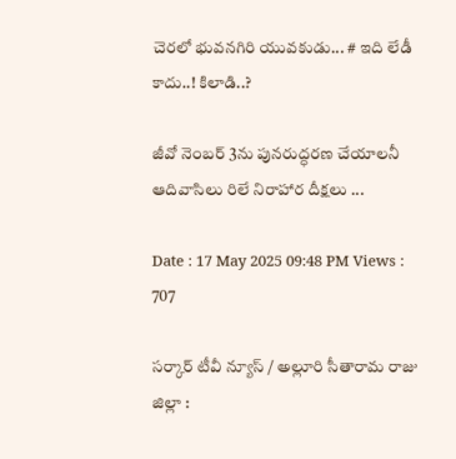చెరలో భువనగిరి యువకుడు... # ఇది లేడీ కాదు..! కిలాడి..?

జీవో నెంబర్ 3ను పునరుద్ధరణ చేయాలనీ ఆదివాసిలు రిలే నిరాహార దీక్షలు ...

Date : 17 May 2025 09:48 PM Views : 707

సర్కార్ టీవీ న్యూస్ / అల్లూరి సీతారామ రాజు జిల్లా :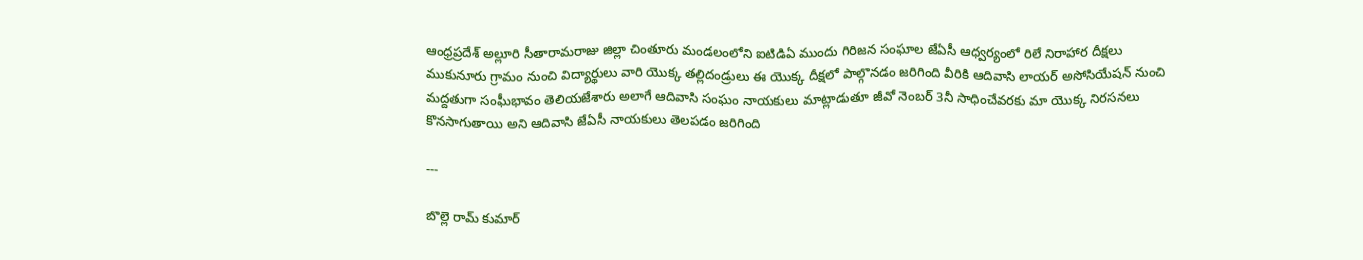ఆంధ్రప్రదేశ్ అల్లూరి సీతారామరాజు జిల్లా చింతూరు మండలంలోని ఐటిడిఏ ముందు గిరిజన సంఘాల జేఏసీ ఆధ్వర్యంలో రిలే నిరాహార దీక్షలు ముకునూరు గ్రామం నుంచి విద్యార్థులు వారి యొక్క తల్లిదండ్రులు ఈ యొక్క దీక్షలో పాల్గొనడం జరిగింది వీరికి ఆదివాసి లాయర్ అసోసియేషన్ నుంచి మద్దతుగా సంఘీభావం తెలియజేశారు అలాగే ఆదివాసి సంఘం నాయకులు మాట్లాడుతూ జీవో నెంబర్ 3నీ సాధించేవరకు మా యొక్క నిరసనలు కొనసాగుతాయి అని ఆదివాసి జేఏసీ నాయకులు తెలపడం జరిగింది

---

బొల్లె రామ్ కుమార్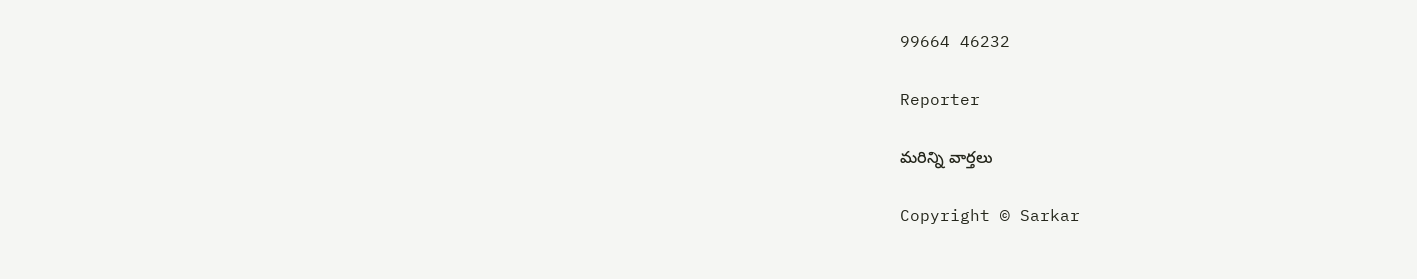99664 46232

Reporter

మరిన్ని వార్తలు

Copyright © Sarkar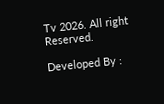Tv 2026. All right Reserved.

Developed By :